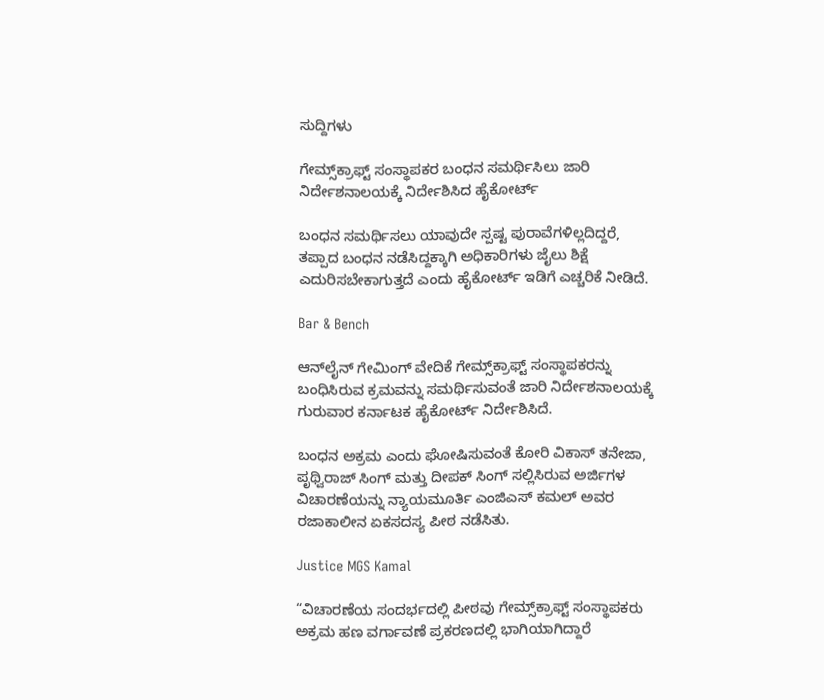ಸುದ್ದಿಗಳು

ಗೇಮ್ಸ್‌ಕ್ರಾಫ್ಟ್‌ ಸಂಸ್ಥಾಪಕರ ಬಂಧನ ಸಮರ್ಥಿಸಿಲು ಜಾರಿ ನಿರ್ದೇಶನಾಲಯಕ್ಕೆ ನಿರ್ದೇಶಿಸಿದ ಹೈಕೋರ್ಟ್‌

ಬಂಧನ ಸಮರ್ಥಿಸಲು ಯಾವುದೇ ಸ್ಪಷ್ಟ ಪುರಾವೆಗಳಿಲ್ಲದಿದ್ದರೆ, ತಪ್ಪಾದ ಬಂಧನ ನಡೆಸಿದ್ದಕ್ಕಾಗಿ ಅಧಿಕಾರಿಗಳು ಜೈಲು ಶಿಕ್ಷೆ ಎದುರಿಸಬೇಕಾಗುತ್ತದೆ ಎಂದು ಹೈಕೋರ್ಟ್ ಇಡಿಗೆ ಎಚ್ಚರಿಕೆ ನೀಡಿದೆ.

Bar & Bench

ಆನ್‌ಲೈನ್‌ ಗೇಮಿಂಗ್‌ ವೇದಿಕೆ ಗೇಮ್ಸ್‌ಕ್ರಾಫ್ಟ್‌ ಸಂಸ್ಥಾಪಕರನ್ನು ಬಂಧಿಸಿರುವ ಕ್ರಮವನ್ನು ಸಮರ್ಥಿಸುವಂತೆ ಜಾರಿ ನಿರ್ದೇಶನಾಲಯಕ್ಕೆ ಗುರುವಾರ ಕರ್ನಾಟಕ ಹೈಕೋರ್ಟ್‌ ನಿರ್ದೇಶಿಸಿದೆ.

ಬಂಧನ ಅಕ್ರಮ ಎಂದು ಘೋಷಿಸುವಂತೆ ಕೋರಿ ವಿಕಾಸ್‌ ತನೇಜಾ, ಪೃಥ್ವಿರಾಜ್‌ ಸಿಂಗ್‌ ಮತ್ತು ದೀಪಕ್‌ ಸಿಂಗ್‌ ಸಲ್ಲಿಸಿರುವ ಅರ್ಜಿಗಳ ವಿಚಾರಣೆಯನ್ನು ನ್ಯಾಯಮೂರ್ತಿ ಎಂಜಿಎಸ್‌ ಕಮಲ್‌ ಅವರ ರಜಾಕಾಲೀನ ಏಕಸದಸ್ಯ ಪೀಠ ನಡೆಸಿತು.

Justice MGS Kamal

“ವಿಚಾರಣೆಯ ಸಂದರ್ಭದಲ್ಲಿ ಪೀಠವು ಗೇಮ್ಸ್‌ಕ್ರಾಫ್ಟ್‌ ಸಂಸ್ಥಾಪಕರು ಅಕ್ರಮ ಹಣ ವರ್ಗಾವಣೆ ಪ್ರಕರಣದಲ್ಲಿ ಭಾಗಿಯಾಗಿದ್ದಾರೆ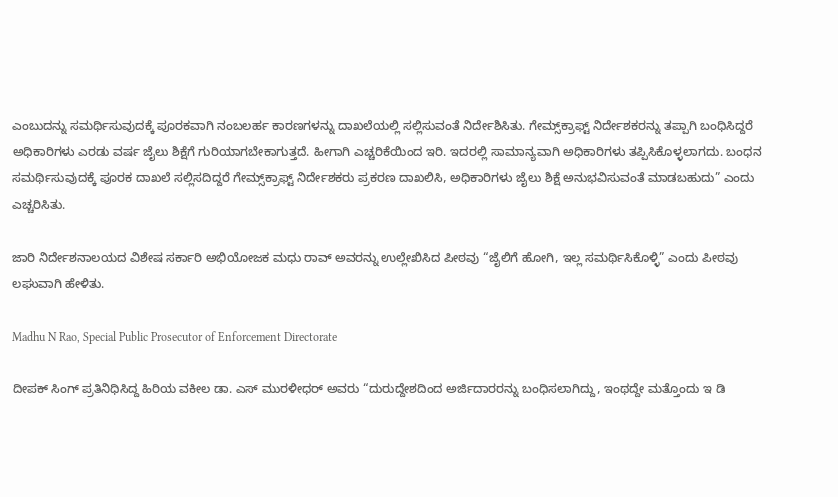ಎಂಬುದನ್ನು ಸಮರ್ಥಿಸುವುದಕ್ಕೆ ಪೂರಕವಾಗಿ ನಂಬಲರ್ಹ ಕಾರಣಗಳನ್ನು ದಾಖಲೆಯಲ್ಲಿ ಸಲ್ಲಿಸುವಂತೆ ನಿರ್ದೇಶಿಸಿತು. ಗೇಮ್ಸ್‌ಕ್ರಾಫ್ಟ್‌ ನಿರ್ದೇಶಕರನ್ನು ತಪ್ಪಾಗಿ ಬಂಧಿಸಿದ್ದರೆ ಅಧಿಕಾರಿಗಳು ಎರಡು ವರ್ಷ ಜೈಲು ಶಿಕ್ಷೆಗೆ ಗುರಿಯಾಗಬೇಕಾಗುತ್ತದೆ. ಹೀಗಾಗಿ ಎಚ್ಚರಿಕೆಯಿಂದ ಇರಿ. ಇದರಲ್ಲಿ ಸಾಮಾನ್ಯವಾಗಿ ಅಧಿಕಾರಿಗಳು ತಪ್ಪಿಸಿಕೊಳ್ಳಲಾಗದು. ಬಂಧನ ಸಮರ್ಥಿಸುವುದಕ್ಕೆ ಪೂರಕ ದಾಖಲೆ ಸಲ್ಲಿಸದಿದ್ದರೆ ಗೇಮ್ಸ್‌ಕ್ರಾಫ್ಟ್‌ ನಿರ್ದೇಶಕರು ಪ್ರಕರಣ ದಾಖಲಿಸಿ, ಅಧಿಕಾರಿಗಳು ಜೈಲು ಶಿಕ್ಷೆ ಅನುಭವಿಸುವಂತೆ ಮಾಡಬಹುದು” ಎಂದು ಎಚ್ಚರಿಸಿತು.

ಜಾರಿ ನಿರ್ದೇಶನಾಲಯದ ವಿಶೇಷ ಸರ್ಕಾರಿ ಅಭಿಯೋಜಕ ಮಧು ರಾವ್‌ ಅವರನ್ನು ಉಲ್ಲೇಖಿಸಿದ ಪೀಠವು “ಜೈಲಿಗೆ ಹೋಗಿ, ಇಲ್ಲ ಸಮರ್ಥಿಸಿಕೊಳ್ಳಿ” ಎಂದು ಪೀಠವು ಲಘುವಾಗಿ ಹೇಳಿತು.

Madhu N Rao, Special Public Prosecutor of Enforcement Directorate

ದೀಪಕ್‌ ಸಿಂಗ್‌ ಪ್ರತಿನಿಧಿಸಿದ್ದ ಹಿರಿಯ ವಕೀಲ ಡಾ. ಎಸ್‌ ಮುರಳೀಧರ್‌ ಅವರು “ದುರುದ್ದೇಶದಿಂದ ಅರ್ಜಿದಾರರನ್ನು ಬಂಧಿಸಲಾಗಿದ್ದು, ಇಂಥದ್ದೇ ಮತ್ತೊಂದು ಇ ಡಿ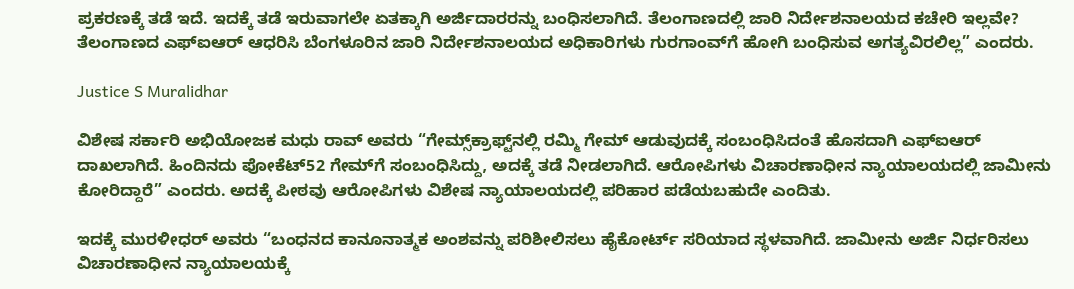ಪ್ರಕರಣಕ್ಕೆ ತಡೆ ಇದೆ. ಇದಕ್ಕೆ ತಡೆ ಇರುವಾಗಲೇ ಏತಕ್ಕಾಗಿ ಅರ್ಜಿದಾರರನ್ನು ಬಂಧಿಸಲಾಗಿದೆ. ತೆಲಂಗಾಣದಲ್ಲಿ ಜಾರಿ ನಿರ್ದೇಶನಾಲಯದ ಕಚೇರಿ ಇಲ್ಲವೇ? ತೆಲಂಗಾಣದ ಎಫ್‌ಐಆರ್‌ ಆಧರಿಸಿ ಬೆಂಗಳೂರಿನ ಜಾರಿ ನಿರ್ದೇಶನಾಲಯದ ಅಧಿಕಾರಿಗಳು ಗುರಗಾಂವ್‌ಗೆ ಹೋಗಿ ಬಂಧಿಸುವ ಅಗತ್ಯವಿರಲಿಲ್ಲ” ಎಂದರು.

Justice S Muralidhar

ವಿಶೇಷ ಸರ್ಕಾರಿ ಅಭಿಯೋಜಕ ಮಧು ರಾವ್‌ ಅವರು “ಗೇಮ್ಸ್‌ಕ್ರಾಫ್ಟ್‌ನಲ್ಲಿ ರಮ್ಮಿ ಗೇಮ್‌ ಆಡುವುದಕ್ಕೆ ಸಂಬಂಧಿಸಿದಂತೆ ಹೊಸದಾಗಿ ಎಫ್‌ಐಆರ್‌ ದಾಖಲಾಗಿದೆ. ಹಿಂದಿನದು ಪೋಕೆಟ್‌52 ಗೇಮ್‌ಗೆ ಸಂಬಂಧಿಸಿದ್ದು, ಅದಕ್ಕೆ ತಡೆ ನೀಡಲಾಗಿದೆ. ಆರೋಪಿಗಳು ವಿಚಾರಣಾಧೀನ ನ್ಯಾಯಾಲಯದಲ್ಲಿ ಜಾಮೀನು ಕೋರಿದ್ದಾರೆ” ಎಂದರು. ಅದಕ್ಕೆ ಪೀಠವು ಆರೋಪಿಗಳು ವಿಶೇಷ ನ್ಯಾಯಾಲಯದಲ್ಲಿ ಪರಿಹಾರ ಪಡೆಯಬಹುದೇ ಎಂದಿತು.

ಇದಕ್ಕೆ ಮುರಳೀಧರ್‌ ಅವರು “ಬಂಧನದ ಕಾನೂನಾತ್ಮಕ ಅಂಶವನ್ನು ಪರಿಶೀಲಿಸಲು ಹೈಕೋರ್ಟ್‌ ಸರಿಯಾದ ಸ್ಥಳವಾಗಿದೆ. ಜಾಮೀನು ಅರ್ಜಿ ನಿರ್ಧರಿಸಲು ವಿಚಾರಣಾಧೀನ ನ್ಯಾಯಾಲಯಕ್ಕೆ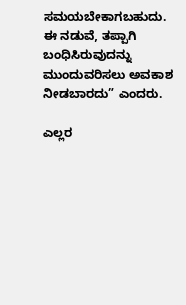ಸಮಯಬೇಕಾಗಬಹುದು. ಈ ನಡುವೆ, ತಪ್ಪಾಗಿ ಬಂಧಿಸಿರುವುದನ್ನು ಮುಂದುವರಿಸಲು ಅವಕಾಶ ನೀಡಬಾರದು” ಎಂದರು.

ಎಲ್ಲರ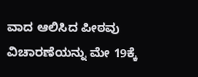ವಾದ ಆಲಿಸಿದ ಪೀಠವು ವಿಚಾರಣೆಯನ್ನು ಮೇ 19ಕ್ಕೆ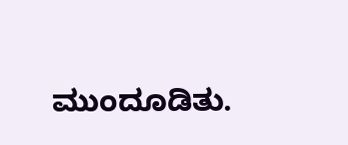ಮುಂದೂಡಿತು.